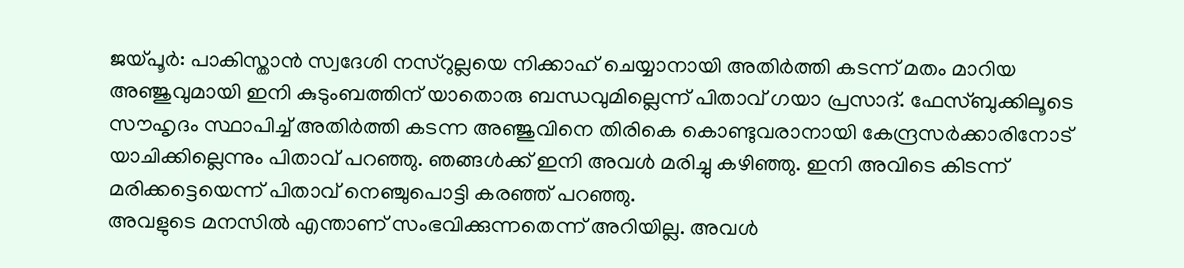ജയ്പൂർ: പാകിസ്താൻ സ്വദേശി നസ്റുല്ലയെ നിക്കാഹ് ചെയ്യാനായി അതിർത്തി കടന്ന് മതം മാറിയ അഞ്ജുവുമായി ഇനി കുടുംബത്തിന് യാതൊരു ബന്ധവുമില്ലെന്ന് പിതാവ് ഗയാ പ്രസാദ്. ഫേസ്ബുക്കിലൂടെ സൗഹൃദം സ്ഥാപിച്ച് അതിർത്തി കടന്ന അഞ്ജുവിനെ തിരികെ കൊണ്ടുവരാനായി കേന്ദ്രസർക്കാരിനോട് യാചിക്കില്ലെന്നും പിതാവ് പറഞ്ഞു. ഞങ്ങൾക്ക് ഇനി അവൾ മരിച്ചു കഴിഞ്ഞു. ഇനി അവിടെ കിടന്ന് മരിക്കട്ടെയെന്ന് പിതാവ് നെഞ്ചുപൊട്ടി കരഞ്ഞ് പറഞ്ഞു.
അവളുടെ മനസിൽ എന്താണ് സംഭവിക്കുന്നതെന്ന് അറിയില്ല. അവൾ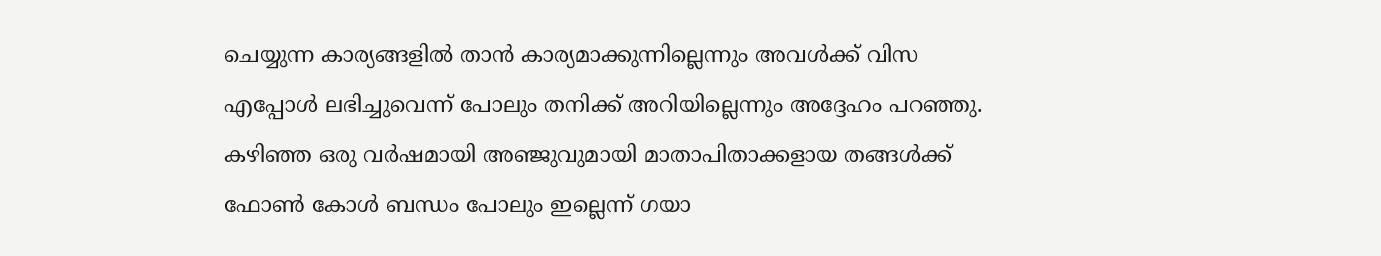ചെയ്യുന്ന കാര്യങ്ങളിൽ താൻ കാര്യമാക്കുന്നില്ലെന്നും അവൾക്ക് വിസ എപ്പോൾ ലഭിച്ചുവെന്ന് പോലും തനിക്ക് അറിയില്ലെന്നും അദ്ദേഹം പറഞ്ഞു. കഴിഞ്ഞ ഒരു വർഷമായി അഞ്ജുവുമായി മാതാപിതാക്കളായ തങ്ങൾക്ക് ഫോൺ കോൾ ബന്ധം പോലും ഇല്ലെന്ന് ഗയാ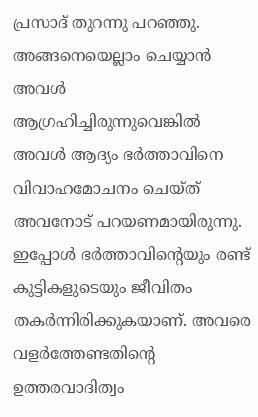പ്രസാദ് തുറന്നു പറഞ്ഞു.
അങ്ങനെയെല്ലാം ചെയ്യാൻ അവൾ ആഗ്രഹിച്ചിരുന്നുവെങ്കിൽ അവൾ ആദ്യം ഭർത്താവിനെ വിവാഹമോചനം ചെയ്ത് അവനോട് പറയണമായിരുന്നു. ഇപ്പോൾ ഭർത്താവിന്റെയും രണ്ട് കുട്ടികളുടെയും ജീവിതം തകർന്നിരിക്കുകയാണ്. അവരെ വളർത്തേണ്ടതിന്റെ ഉത്തരവാദിത്വം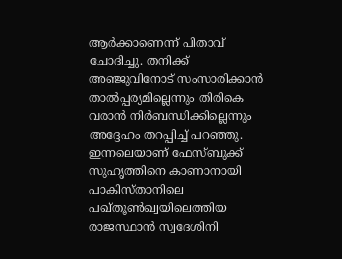ആർക്കാണെന്ന് പിതാവ് ചോദിച്ചു. തനിക്ക് അഞ്ജുവിനോട് സംസാരിക്കാൻ താൽപ്പര്യമില്ലെന്നും തിരികെ വരാൻ നിർബന്ധിക്കില്ലെന്നും അദ്ദേഹം തറപ്പിച്ച് പറഞ്ഞു.
ഇന്നലെയാണ് ഫേസ്ബുക്ക് സുഹൃത്തിനെ കാണാനായി പാകിസ്താനിലെ പഖ്തൂൺഖ്വയിലെത്തിയ രാജസ്ഥാൻ സ്വദേശിനി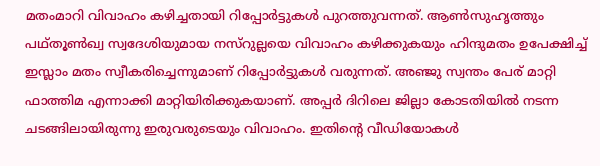മതംമാറി വിവാഹം കഴിച്ചതായി റിപ്പോർട്ടുകൾ പുറത്തുവന്നത്. ആൺസുഹൃത്തും പഥ്തൂൺഖ്വ സ്വദേശിയുമായ നസ്റുല്ലയെ വിവാഹം കഴിക്കുകയും ഹിന്ദുമതം ഉപേക്ഷിച്ച് ഇസ്ലാം മതം സ്വീകരിച്ചെന്നുമാണ് റിപ്പോർട്ടുകൾ വരുന്നത്. അഞ്ജു സ്വന്തം പേര് മാറ്റി ഫാത്തിമ എന്നാക്കി മാറ്റിയിരിക്കുകയാണ്. അപ്പർ ദിറിലെ ജില്ലാ കോടതിയിൽ നടന്ന ചടങ്ങിലായിരുന്നു ഇരുവരുടെയും വിവാഹം. ഇതിന്റെ വീഡിയോകൾ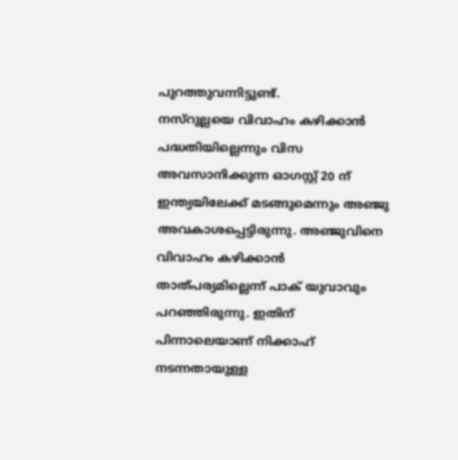പുറത്തുവന്നിട്ടുണ്ട്.
നസ്റുല്ലയെ വിവാഹം കഴിക്കാൻ പദ്ധതിയില്ലെന്നും വിസ അവസാനിക്കുന്ന ഓഗസ്റ്റ് 20 ന് ഇന്ത്യയിലേക്ക് മടങ്ങുമെന്നും അഞ്ജു അവകാശപ്പെട്ടിരുന്നു. അഞ്ജുവിനെ വിവാഹം കഴിക്കാൻ താത്പര്യമില്ലെന്ന് പാക് യുവാവും പറഞ്ഞിരുന്നു. ഇതിന് പിന്നാലെയാണ് നിക്കാഹ് നടന്നതായുള്ള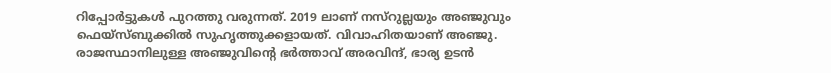റിപ്പോർട്ടുകൾ പുറത്തു വരുന്നത്. 2019 ലാണ് നസ്റുല്ലയും അഞ്ജുവും ഫെയ്സ്ബുക്കിൽ സുഹൃത്തുക്കളായത്. വിവാഹിതയാണ് അഞ്ജു. രാജസ്ഥാനിലുള്ള അഞ്ജുവിന്റെ ഭർത്താവ് അരവിന്ദ്, ഭാര്യ ഉടൻ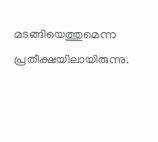മടങ്ങിയെത്തുമെന്ന പ്രതീക്ഷയിലായിരുന്നു.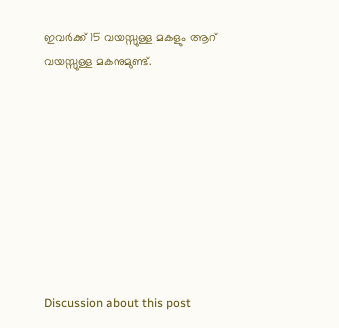ഇവർക്ക് 15 വയസ്സുള്ള മകളും ആറ് വയസ്സുള്ള മകനുമുണ്ട്.









Discussion about this post